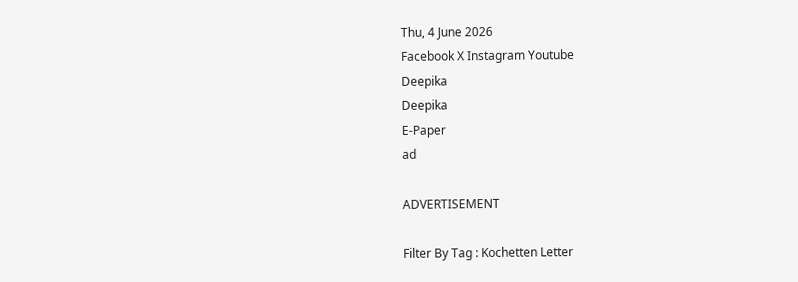Thu, 4 June 2026
Facebook X Instagram Youtube
Deepika
Deepika
E-Paper
ad

ADVERTISEMENT

Filter By Tag : Kochetten Letter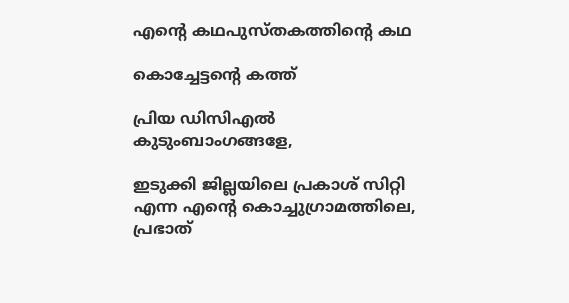എന്‍റെ കഥപുസ്തകത്തിന്‍റെ കഥ

കൊച്ചേട്ടന്‍റെ കത്ത്

പ്രിയ ഡിസിഎൽ കുടുംബാംഗങ്ങളേ,

ഇടുക്കി ജില്ലയിലെ പ്രകാശ് സിറ്റി എന്ന എന്‍റെ കൊച്ചുഗ്രാമത്തിലെ, പ്രഭാത്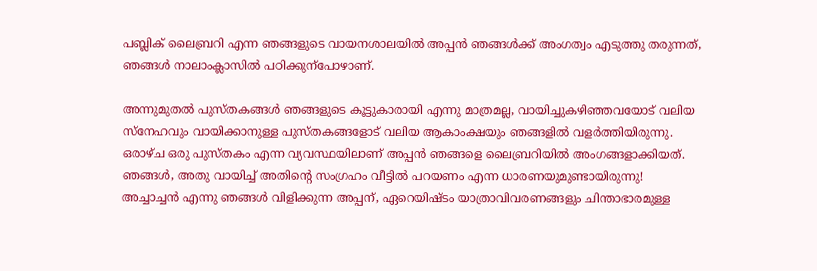പബ്ലിക് ലൈബ്രറി എന്ന ഞങ്ങളുടെ വായനശാലയിൽ അപ്പൻ ഞങ്ങൾക്ക് അംഗത്വം എടുത്തു തരുന്നത്, ഞങ്ങൾ നാലാംക്ലാസിൽ പഠിക്കുന്പോഴാണ്.

അന്നുമുതൽ പുസ്തകങ്ങൾ ഞങ്ങളുടെ കൂട്ടുകാരായി എന്നു മാത്രമല്ല, വായിച്ചുകഴിഞ്ഞവയോട് വലിയ സ്നേഹവും വായിക്കാനുള്ള പുസ്തകങ്ങളോട് വലിയ ആകാംക്ഷയും ഞങ്ങളിൽ വളർത്തിയിരുന്നു. ഒരാഴ്ച ഒരു പുസ്തകം എന്ന വ്യവസ്ഥയിലാണ് അപ്പൻ ഞങ്ങളെ ലൈബ്രറിയിൽ അംഗങ്ങളാക്കിയത്. ഞങ്ങൾ, അതു വായിച്ച് അതിന്‍റെ സംഗ്രഹം വീട്ടിൽ പറയണം എന്ന ധാരണയുമുണ്ടായിരുന്നു!
അച്ചാച്ചൻ എന്നു ഞങ്ങൾ വിളിക്കുന്ന അപ്പന്, ഏറെയിഷ്ടം യാത്രാവിവരണങ്ങളും ചിന്താഭാരമുള്ള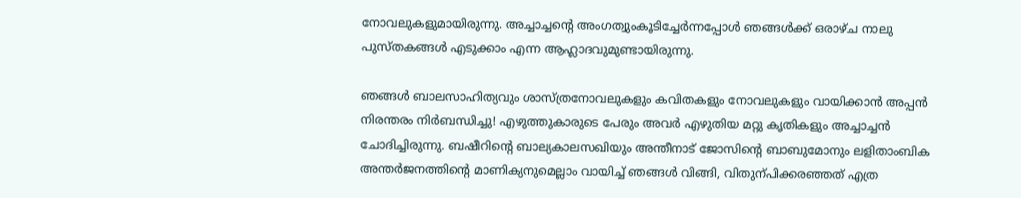നോവലുകളുമായിരുന്നു. അച്ചാച്ചന്‍റെ അംഗത്വുംകൂടിച്ചേർന്നപ്പോൾ ഞങ്ങൾക്ക് ഒരാഴ്ച നാലു പുസ്തകങ്ങൾ എടുക്കാം എന്ന ആഹ്ലാദവുമുണ്ടായിരുന്നു.

ഞങ്ങൾ ബാലസാഹിത്യവും ശാസ്ത്രനോവലുകളും കവിതകളും നോവലുകളും വായിക്കാൻ അപ്പൻ നിരന്തരം നിർബന്ധിച്ചു! എഴുത്തുകാരുടെ പേരും അവർ എഴുതിയ മറ്റു കൃതികളും അച്ചാച്ചൻ ചോദിച്ചിരുന്നു. ബഷീറിന്‍റെ ബാല്യകാലസഖിയും അന്തീനാട് ജോസിന്‍റെ ബാബുമോനും ലളിതാംബിക അന്തർജനത്തിന്‍റെ മാണിക്യനുമെല്ലാം വായിച്ച് ഞങ്ങൾ വിങ്ങി, വിതുന്പിക്കരഞ്ഞത് എത്ര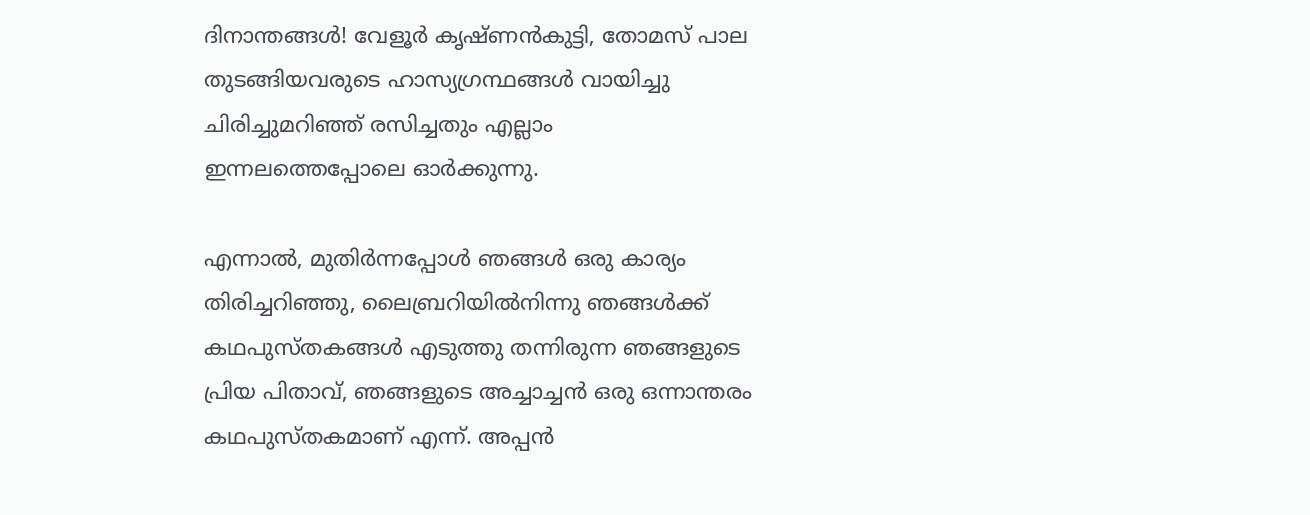ദിനാന്തങ്ങൾ! വേളൂർ കൃഷ്ണൻകുട്ടി, തോമസ് പാല തുടങ്ങിയവരുടെ ഹാസ്യഗ്രന്ഥങ്ങൾ വായിച്ചു ചിരിച്ചുമറിഞ്ഞ് രസിച്ചതും എല്ലാം ഇന്നലത്തെപ്പോലെ ഓർക്കുന്നു.

എന്നാൽ, മുതിർന്നപ്പോൾ ഞങ്ങൾ ഒരു കാര്യം തിരിച്ചറിഞ്ഞു, ലൈബ്രറിയിൽനിന്നു ഞങ്ങൾക്ക് കഥപുസ്തകങ്ങൾ എടുത്തു തന്നിരുന്ന ഞങ്ങളുടെ പ്രിയ പിതാവ്, ഞങ്ങളുടെ അച്ചാച്ചൻ ഒരു ഒന്നാന്തരം കഥപുസ്തകമാണ് എന്ന്. അപ്പൻ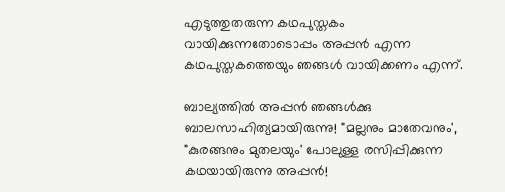എടുത്തുതരുന്ന കഥപുസ്തകം വായിക്കുന്നതോടൊപ്പം അപ്പൻ എന്ന കഥപുസ്തകത്തെയും ഞങ്ങൾ വായിക്കണം എന്ന്.

ബാല്യത്തിൽ അപ്പൻ ഞങ്ങൾക്കു ബാലസാഹിത്യമായിരുന്നു! "മല്ലനും മാതേവനും', "കുരങ്ങനും മുതലയും' പോലുള്ള രസിപ്പിക്കുന്ന കഥയായിരുന്നു അപ്പൻ!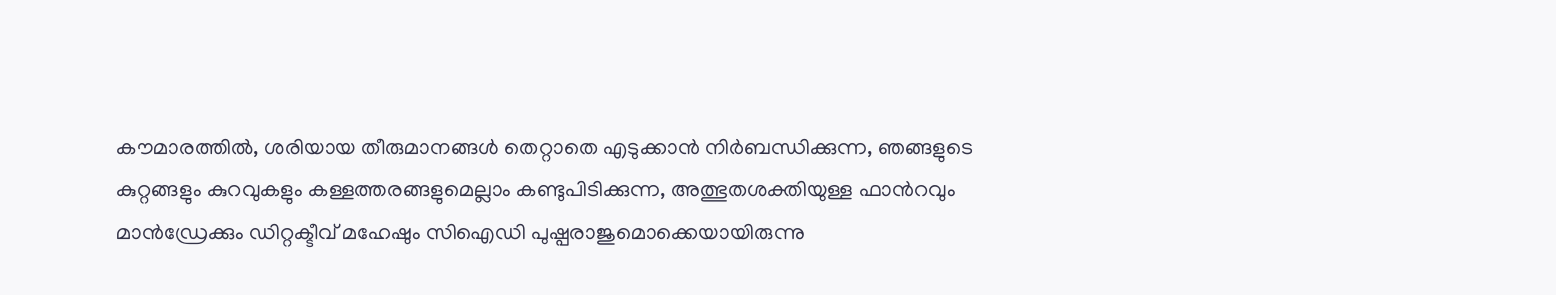കൗമാരത്തിൽ, ശരിയായ തീരുമാനങ്ങൾ തെറ്റാതെ എടുക്കാൻ നിർബന്ധിക്കുന്ന, ഞങ്ങളുടെ കുറ്റങ്ങളും കുറവുകളും കള്ളത്തരങ്ങളുമെല്ലാം കണ്ടുപിടിക്കുന്ന, അത്ഭുതശക്തിയുള്ള ഫാന്‍റവും മാൻഡ്രേക്കും ഡിറ്റക്ടീവ് മഹേഷും സിഐഡി പുഷ്പരാജുമൊക്കെയായിരുന്നു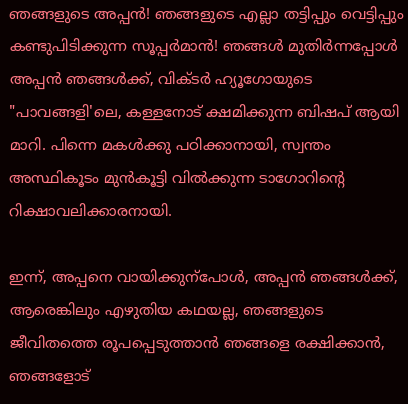ഞങ്ങളുടെ അപ്പൻ! ഞങ്ങളുടെ എല്ലാ തട്ടിപ്പും വെട്ടിപ്പും കണ്ടുപിടിക്കുന്ന സൂപ്പർമാൻ! ഞങ്ങൾ മുതിർന്നപ്പോൾ അപ്പൻ ഞങ്ങൾക്ക്, വിക്ടർ ഹ്യൂഗോയുടെ "പാവങ്ങളി'ലെ, കള്ളനോട് ക്ഷമിക്കുന്ന ബിഷപ് ആയി മാറി. പിന്നെ മകൾക്കു പഠിക്കാനായി, സ്വന്തം അസ്ഥികൂടം മുൻകൂട്ടി വിൽക്കുന്ന ടാഗോറിന്‍റെ റിക്ഷാവലിക്കാരനായി.

ഇന്ന്, അപ്പനെ വായിക്കുന്പോൾ, അപ്പൻ ഞങ്ങൾക്ക്, ആരെങ്കിലും എഴുതിയ കഥയല്ല, ഞങ്ങളുടെ ജീവിതത്തെ രൂപപ്പെടുത്താൻ ഞങ്ങളെ രക്ഷിക്കാൻ, ഞങ്ങളോട്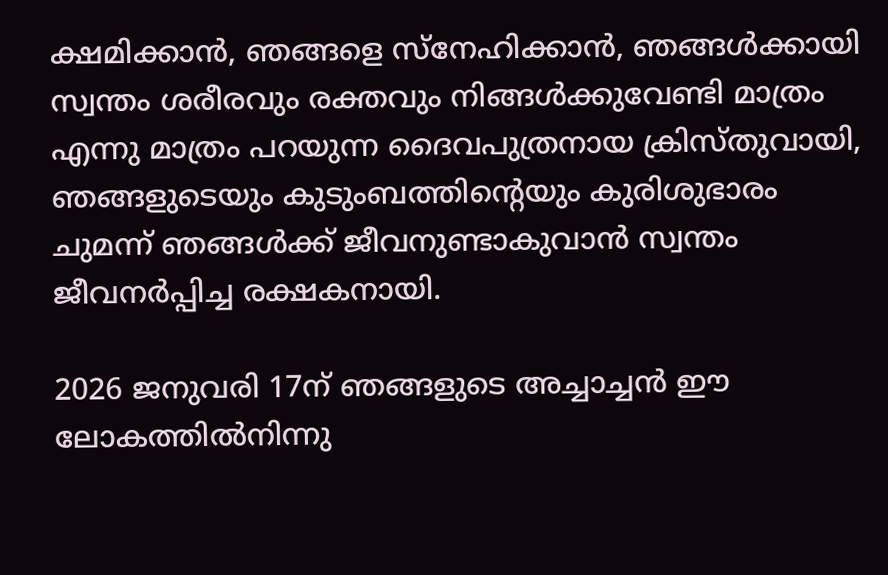ക്ഷമിക്കാൻ, ഞങ്ങളെ സ്നേഹിക്കാൻ, ഞങ്ങൾക്കായി സ്വന്തം ശരീരവും രക്തവും നിങ്ങൾക്കുവേണ്ടി മാത്രം എന്നു മാത്രം പറയുന്ന ദൈവപുത്രനായ ക്രിസ്തുവായി, ഞങ്ങളുടെയും കുടുംബത്തിന്‍റെയും കുരിശുഭാരം ചുമന്ന് ഞങ്ങൾക്ക് ജീവനുണ്ടാകുവാൻ സ്വന്തം ജീവനർപ്പിച്ച രക്ഷകനായി.

2026 ജനുവരി 17ന് ഞങ്ങളുടെ അച്ചാച്ചൻ ഈ ലോകത്തിൽനിന്നു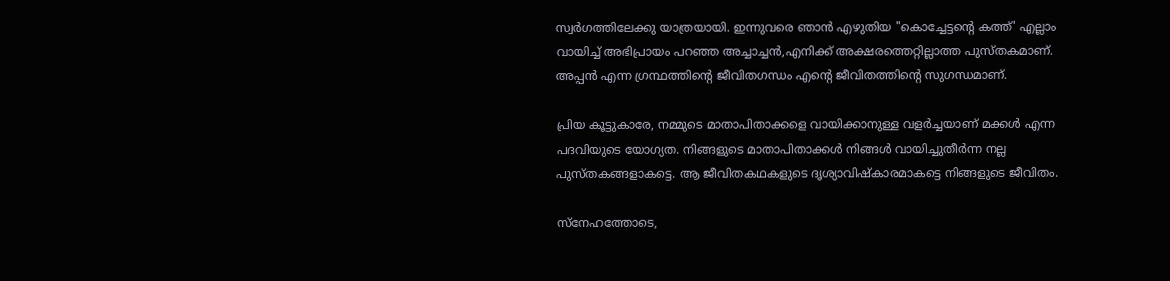സ്വർഗത്തിലേക്കു യാത്രയായി. ഇന്നുവരെ ഞാൻ എഴുതിയ "കൊച്ചേട്ടന്‍റെ കത്ത്' എല്ലാം വായിച്ച് അഭിപ്രായം പറഞ്ഞ അച്ചാച്ചൻ,എനിക്ക് അക്ഷരത്തെറ്റില്ലാത്ത പുസ്തകമാണ്. അപ്പൻ എന്ന ഗ്രന്ഥത്തിന്‍റെ ജീവിതഗന്ധം എന്‍റെ ജീവിതത്തിന്‍റെ സുഗന്ധമാണ്.

പ്രിയ കൂട്ടുകാരേ, നമ്മുടെ മാതാപിതാക്കളെ വായിക്കാനുള്ള വളർച്ചയാണ് മക്കൾ എന്ന പദവിയുടെ യോഗ്യത. നിങ്ങളുടെ മാതാപിതാക്കൾ നിങ്ങൾ വായിച്ചുതീർന്ന നല്ല പുസ്തകങ്ങളാകട്ടെ. ആ ജീവിതകഥകളുടെ ദൃശ്യാവിഷ്കാരമാകട്ടെ നിങ്ങളുടെ ജീവിതം.

സ്നേഹത്തോടെ,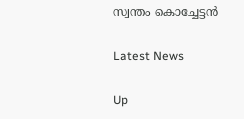സ്വന്തം കൊച്ചേട്ടൻ

Latest News

Up